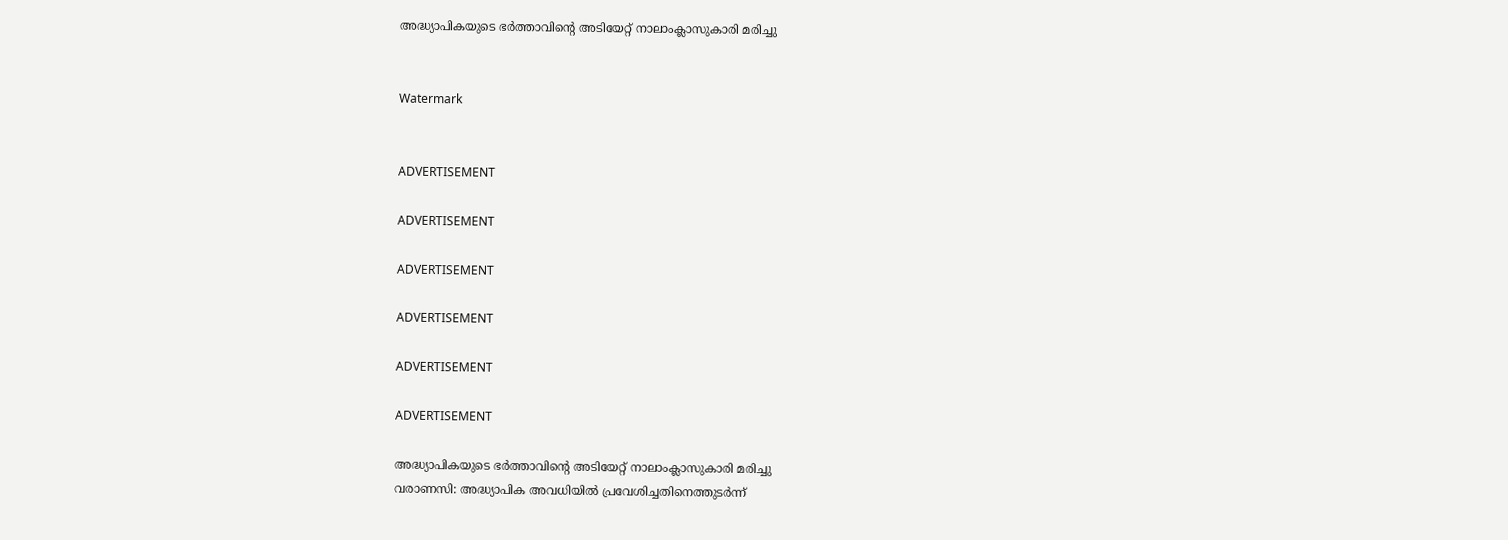അദ്ധ്യാപികയുടെ ഭര്‍ത്താവിന്റെ അടിയേറ്റ് നാലാംക്ലാസുകാരി മരിച്ചു


Watermark


ADVERTISEMENT

ADVERTISEMENT

ADVERTISEMENT

ADVERTISEMENT

ADVERTISEMENT

ADVERTISEMENT

അദ്ധ്യാപികയുടെ ഭര്‍ത്താവിന്റെ അടിയേറ്റ് നാലാംക്ലാസുകാരി മരിച്ചു
വരാണസി: അദ്ധ്യാപിക അവധിയില്‍ പ്രവേശിച്ചതിനെത്തുടര്‍ന്ന്‌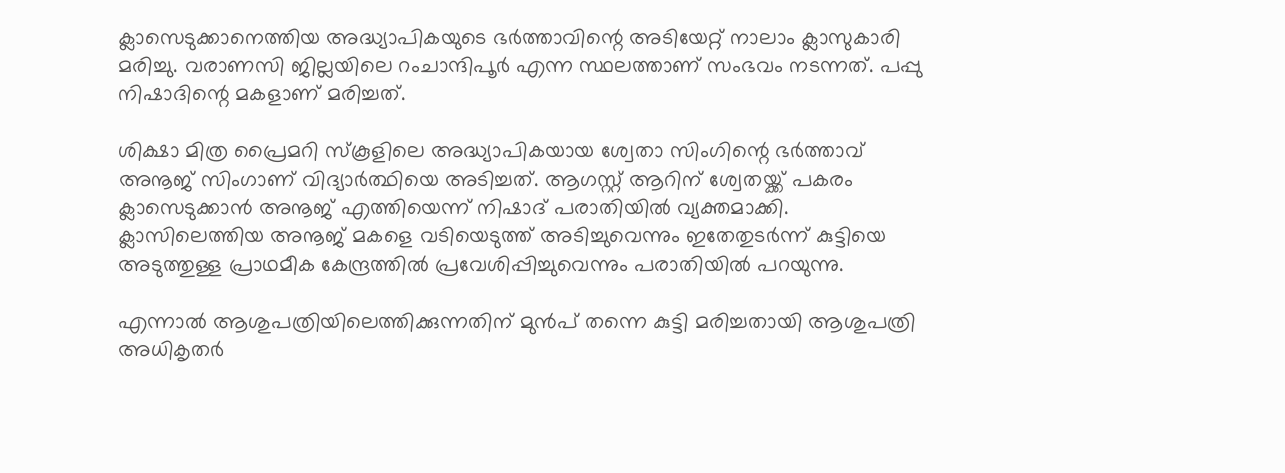ക്ലാസെടുക്കാനെത്തിയ അദ്ധ്യാപികയുടെ ഭര്‍ത്താവിന്റെ അടിയേറ്റ് നാലാം ക്ലാസുകാരി മരിച്ചു. വരാണസി ജില്ലയിലെ റംചാന്ദിപൂര്‍ എന്ന സ്ഥലത്താണ്‌ സംഭവം നടന്നത്. പപ്പു നിഷാദിന്റെ മകളാണ്‌ മരിച്ചത്.

ശിക്ഷാ മിത്ര പ്രൈമറി സ്കൂളിലെ അദ്ധ്യാപികയായ ശ്വേതാ സിംഗിന്റെ ഭര്‍ത്താവ് അനൂജ് സിംഗാണ്‌ വിദ്യാര്‍ത്ഥിയെ അടിച്ചത്. ആഗസ്റ്റ് ആറിന്‌ ശ്വേതയ്ക്ക് പകരം ക്ലാസെടുക്കാന്‍ അനൂജ് എത്തിയെന്ന്‌ നിഷാദ് പരാതിയില്‍ വ്യക്തമാക്കി. ക്ലാസിലെത്തിയ അനൂജ് മകളെ വടിയെടുത്ത് അടിച്ചുവെന്നും ഇതേതുടര്‍ന്ന്‌ കുട്ടിയെ അടുത്തുള്ള പ്രാഥമീക കേന്ദ്രത്തില്‍ പ്രവേശിപ്പിച്ചുവെന്നും പരാതിയില്‍ പറയുന്നു.

എന്നാല്‍ ആശുപത്രിയിലെത്തിക്കുന്നതിന്‌ മുന്‍പ് തന്നെ കുട്ടി മരിച്ചതായി ആശുപത്രി അധികൃതര്‍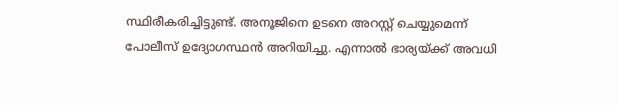സ്ഥിരീകരിച്ചിട്ടുണ്ട്. അനൂജിനെ ഉടനെ അറസ്റ്റ് ചെയ്യുമെന്ന്‌ പോലീസ് ഉദ്യോഗസ്ഥന്‍ അറിയിച്ചു. എന്നാല്‍ ഭാര്യയ്ക്ക് അവധി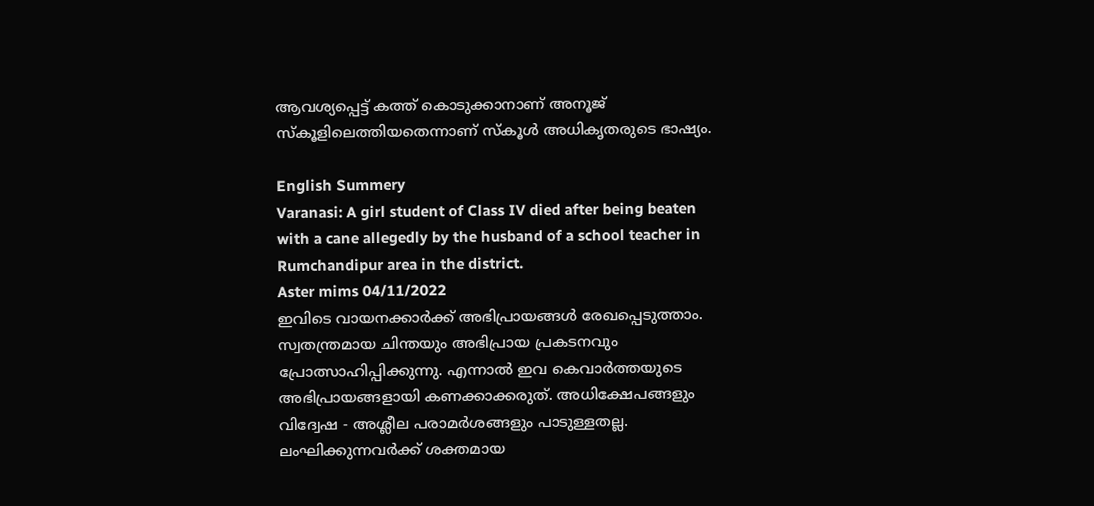ആവശ്യപ്പെട്ട് കത്ത് കൊടുക്കാനാണ്‌ അനൂജ് സ്കൂളിലെത്തിയതെന്നാണ്‌ സ്കൂള്‍ അധികൃതരുടെ ഭാഷ്യം.

English Summery
Varanasi: A girl student of Class IV died after being beaten with a cane allegedly by the husband of a school teacher in Rumchandipur area in the district.
Aster mims 04/11/2022
ഇവിടെ വായനക്കാർക്ക് അഭിപ്രായങ്ങൾ രേഖപ്പെടുത്താം. സ്വതന്ത്രമായ ചിന്തയും അഭിപ്രായ പ്രകടനവും പ്രോത്സാഹിപ്പിക്കുന്നു. എന്നാൽ ഇവ കെവാർത്തയുടെ അഭിപ്രായങ്ങളായി കണക്കാക്കരുത്. അധിക്ഷേപങ്ങളും വിദ്വേഷ - അശ്ലീല പരാമർശങ്ങളും പാടുള്ളതല്ല. ലംഘിക്കുന്നവർക്ക് ശക്തമായ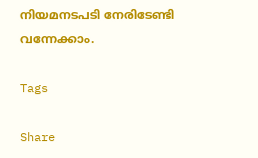നിയമനടപടി നേരിടേണ്ടി വന്നേക്കാം.

Tags

Share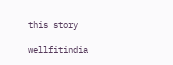this story

wellfitindia